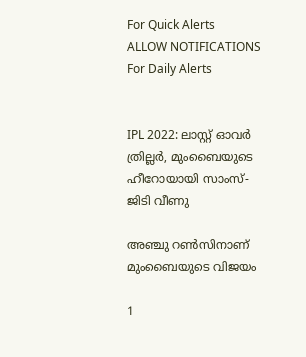For Quick Alerts
ALLOW NOTIFICATIONS
For Daily Alerts


IPL 2022: ലാസ്റ്റ് ഓവര്‍ ത്രില്ലര്‍, മുംബൈയുടെ ഹീറോയായി സാംസ്- ജിടി വീണു

അഞ്ചു റണ്‍സിനാണ് മുംബൈയുടെ വിജയം

1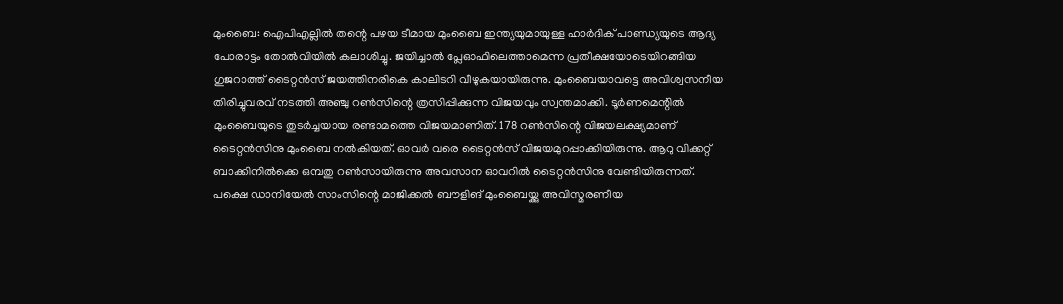മുംബൈ: ഐപിഎല്ലില്‍ തന്റെ പഴയ ടീമായ മുംബൈ ഇന്ത്യയുമായുള്ള ഹാര്‍ദിക് പാണ്ഡ്യയുടെ ആദ്യ പോരാട്ടം തോല്‍വിയില്‍ കലാശിച്ചു. ജയിച്ചാല്‍ പ്ലേഓഫിലെത്താമെന്ന പ്രതീക്ഷയോടെയിറങ്ങിയ ഗുജറാത്ത് ടൈറ്റന്‍സ് ജയത്തിനരികെ കാലിടറി വീഴുകയായിരുന്നു. മുംബൈയാവട്ടെ അവിശ്വസനീയ തിരിച്ചുവരവ് നടത്തി അഞ്ചു റണ്‍സിന്റെ ത്രസിപ്പിക്കുന്ന വിജയവും സ്വന്തമാക്കി. ടൂര്‍ണമെന്റില്‍ മുംബൈയുടെ തുടര്‍ച്ചയായ രണ്ടാമത്തെ വിജയമാണിത്. 178 റണ്‍സിന്റെ വിജയലക്ഷ്യമാണ് ടൈറ്റന്‍സിനു മുംബൈ നല്‍കിയത്. ഓവര്‍ വരെ ടൈറ്റന്‍സ് വിജയമുറപ്പാക്കിയിരുന്നു. ആറു വിക്കറ്റ് ബാക്കിനില്‍ക്കെ ഒമ്പതു റണ്‍സായിരുന്നു അവസാന ഓവറില്‍ ടൈറ്റന്‍സിനു വേണ്ടിയിരുന്നത്. പക്ഷെ ഡാനിയേല്‍ സാംസിന്റെ മാജിക്കല്‍ ബൗളിങ് മുംബൈയ്ക്കു അവിസ്മരണീയ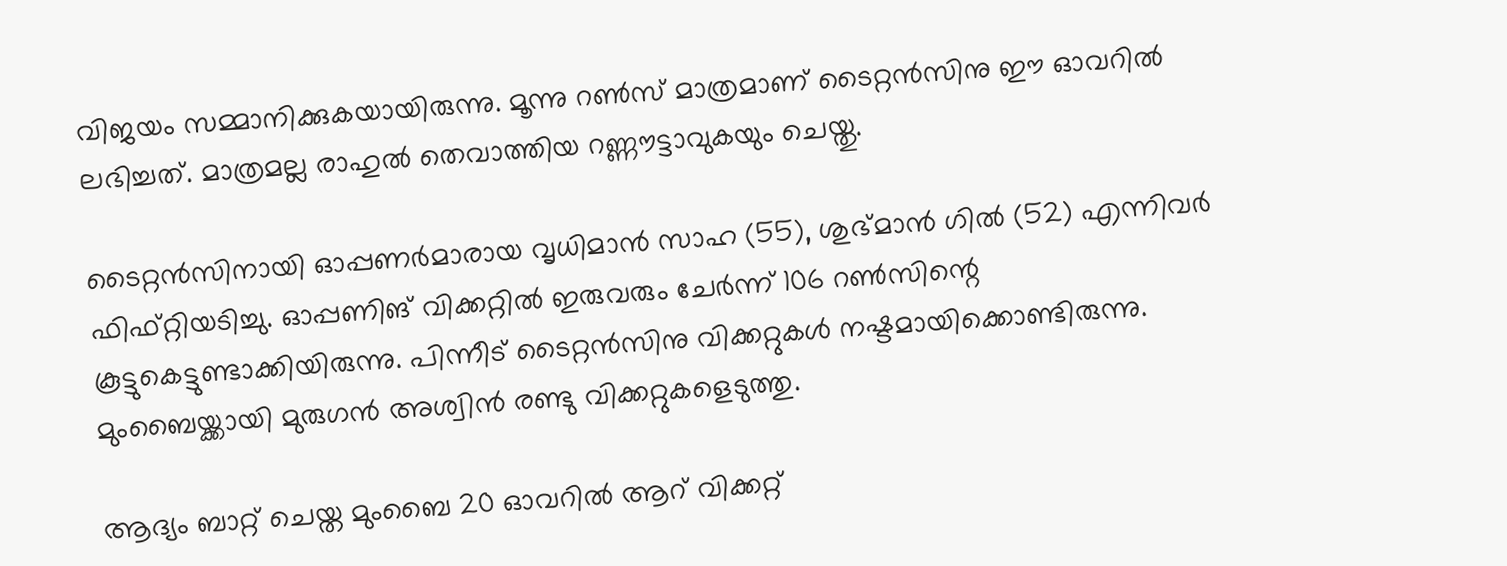വിജയം സമ്മാനിക്കുകയായിരുന്നു. മൂന്നു റണ്‍സ് മാത്രമാണ് ടൈറ്റന്‍സിനു ഈ ഓവറില്‍ ലഭിച്ചത്. മാത്രമല്ല രാഹുല്‍ തെവാത്തിയ റണ്ണൗട്ടാവുകയും ചെയ്തു.

ടൈറ്റന്‍സിനായി ഓപ്പണര്‍മാരായ വൃധിമാന്‍ സാഹ (55), ശുഭ്മാന്‍ ഗില്‍ (52) എന്നിവര്‍ ഫിഫ്റ്റിയടിച്ചു. ഓപ്പണിങ് വിക്കറ്റില്‍ ഇരുവരും ചേര്‍ന്ന് 106 റണ്‍സിന്റെ കൂട്ടുകെട്ടുണ്ടാക്കിയിരുന്നു. പിന്നീട് ടൈറ്റന്‍സിനു വിക്കറ്റുകള്‍ നഷ്ടമായിക്കൊണ്ടിരുന്നു. മുംബൈയ്ക്കായി മുരുഗന്‍ അശ്വിന്‍ രണ്ടു വിക്കറ്റുകളെടുത്തു.

ആദ്യം ബാറ്റ് ചെയ്ത മുംബൈ 20 ഓവറില്‍ ആറ് വിക്കറ്റ്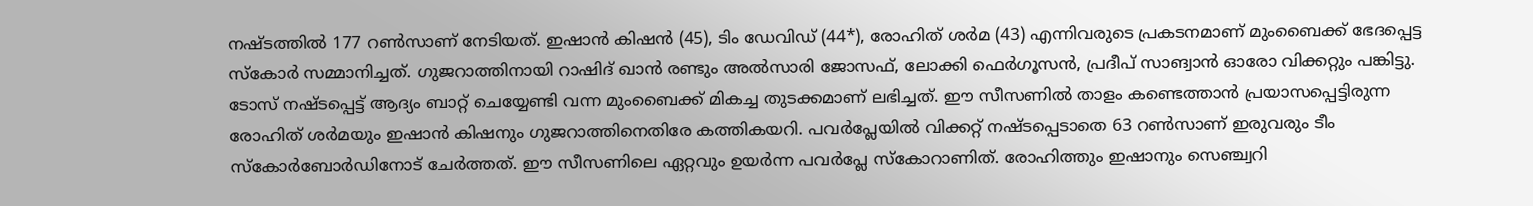നഷ്ടത്തില്‍ 177 റണ്‍സാണ് നേടിയത്. ഇഷാന്‍ കിഷന്‍ (45), ടിം ഡേവിഡ് (44*), രോഹിത് ശര്‍മ (43) എന്നിവരുടെ പ്രകടനമാണ് മുംബൈക്ക് ഭേദപ്പെട്ട സ്‌കോര്‍ സമ്മാനിച്ചത്. ഗുജറാത്തിനായി റാഷിദ് ഖാന്‍ രണ്ടും അല്‍സാരി ജോസഫ്, ലോക്കി ഫെര്‍ഗൂസന്‍, പ്രദീപ് സാങ്വാന്‍ ഓരോ വിക്കറ്റും പങ്കിട്ടു. ടോസ് നഷ്ടപ്പെട്ട് ആദ്യം ബാറ്റ് ചെയ്യേണ്ടി വന്ന മുംബൈക്ക് മികച്ച തുടക്കമാണ് ലഭിച്ചത്. ഈ സീസണില്‍ താളം കണ്ടെത്താന്‍ പ്രയാസപ്പെട്ടിരുന്ന രോഹിത് ശര്‍മയും ഇഷാന്‍ കിഷനും ഗുജറാത്തിനെതിരേ കത്തികയറി. പവര്‍പ്ലേയില്‍ വിക്കറ്റ് നഷ്ടപ്പെടാതെ 63 റണ്‍സാണ് ഇരുവരും ടീം സ്‌കോര്‍ബോര്‍ഡിനോട് ചേര്‍ത്തത്. ഈ സീസണിലെ ഏറ്റവും ഉയര്‍ന്ന പവര്‍പ്ലേ സ്‌കോറാണിത്. രോഹിത്തും ഇഷാനും സെഞ്ച്വറി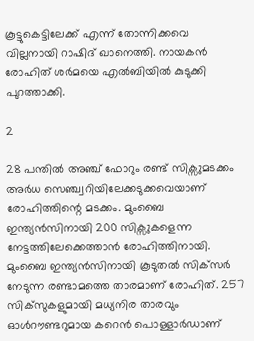കൂട്ടുകെട്ടിലേക്ക് എന്ന് തോന്നിക്കവെ വില്ലനായി റാഷിദ് ഖാനെത്തി. നായകന്‍ രോഹിത് ശര്‍മയെ എല്‍ബിയില്‍ കുടുക്കി പുറത്താക്കി.

2

28 പന്തില്‍ അഞ്ച് ഫോറും രണ്ട് സിക്സുമടക്കം അര്‍ധ സെഞ്ച്വറിയിലേക്കടുക്കവെയാണ് രോഹിത്തിന്റെ മടക്കം. മുംബൈ ഇന്ത്യന്‍സിനായി 200 സിക്സുകളെന്ന നേട്ടത്തിലേക്കെത്താന്‍ രോഹിത്തിനായി. മുംബൈ ഇന്ത്യന്‍സിനായി കൂടുതല്‍ സിക്‌സര്‍ നേടുന്ന രണ്ടാമത്തെ താരമാണ് രോഹിത്. 257 സിക്‌സുകളുമായി മധ്യനിര താരവും ഓള്‍റൗണ്ടറുമായ കറെന്‍ പൊള്ളാര്‍ഡാണ്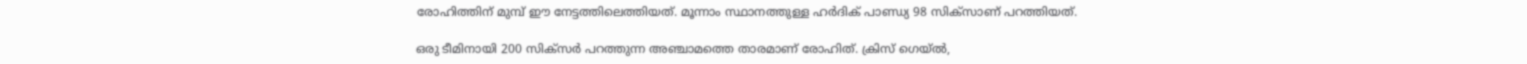രോഹിത്തിന് മുമ്പ് ഈ നേട്ടത്തിലെത്തിയത്. മൂന്നാം സ്ഥാനത്തുള്ള ഹര്‍ദിക് പാണ്ഡ്യ 98 സിക്‌സാണ് പറത്തിയത്.

ഒരു ടീമിനായി 200 സിക്സര്‍ പറത്തുന്ന അഞ്ചാമത്തെ താരമാണ് രോഹിത്. ക്രിസ് ഗെയ്ല്‍,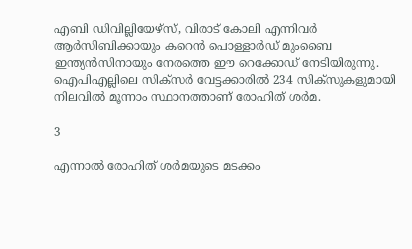എബി ഡിവില്ലിയേഴ്സ്, വിരാട് കോലി എന്നിവര്‍ ആര്‍സിബിക്കായും കറെന്‍ പൊള്ളാര്‍ഡ് മുംബൈ ഇന്ത്യന്‍സിനായും നേരത്തെ ഈ റെക്കോഡ് നേടിയിരുന്നു. ഐപിഎല്ലിലെ സിക്സര്‍ വേട്ടക്കാരില്‍ 234 സിക്സുകളുമായി നിലവില്‍ മൂന്നാം സ്ഥാനത്താണ് രോഹിത് ശര്‍മ.

3

എന്നാല്‍ രോഹിത് ശര്‍മയുടെ മടക്കം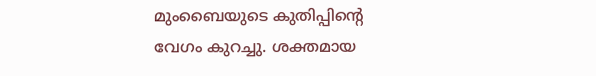മുംബൈയുടെ കുതിപ്പിന്റെ വേഗം കുറച്ചു. ശക്തമായ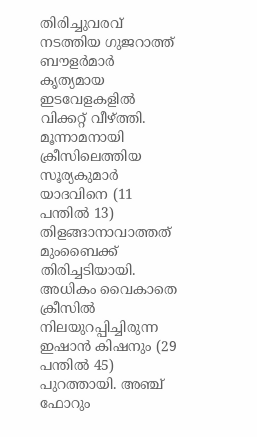തിരിച്ചുവരവ് നടത്തിയ ഗുജറാത്ത് ബൗളര്‍മാര്‍ കൃത്യമായ ഇടവേളകളില്‍ വിക്കറ്റ് വീഴ്ത്തി. മൂന്നാമനായി ക്രീസിലെത്തിയ സൂര്യകുമാര്‍ യാദവിനെ (11 പന്തില്‍ 13) തിളങ്ങാനാവാത്തത് മുംബൈക്ക് തിരിച്ചടിയായി. അധികം വൈകാതെ ക്രീസില്‍ നിലയുറപ്പിച്ചിരുന്ന ഇഷാന്‍ കിഷനും (29 പന്തില്‍ 45) പുറത്തായി. അഞ്ച് ഫോറും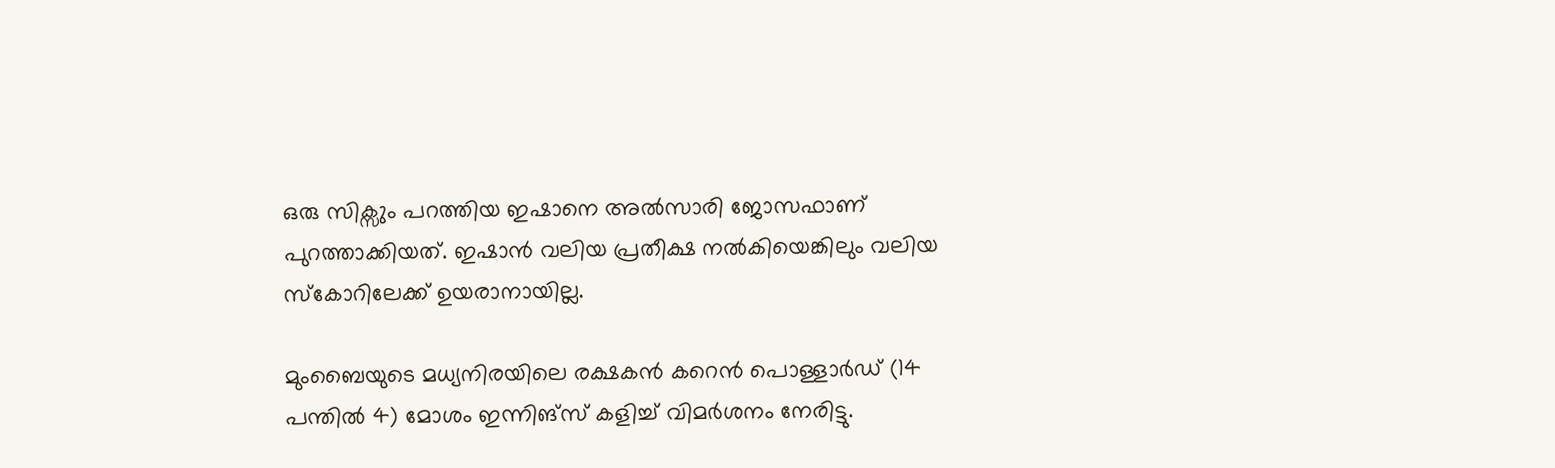ഒരു സിക്സും പറത്തിയ ഇഷാനെ അല്‍സാരി ജോസഫാണ് പുറത്താക്കിയത്. ഇഷാന്‍ വലിയ പ്രതീക്ഷ നല്‍കിയെങ്കിലും വലിയ സ്‌കോറിലേക്ക് ഉയരാനായില്ല.

മുംബൈയുടെ മധ്യനിരയിലെ രക്ഷകന്‍ കറെന്‍ പൊള്ളാര്‍ഡ് (14 പന്തില്‍ 4) മോശം ഇന്നിങ്സ് കളിച്ച് വിമര്‍ശനം നേരിട്ടു.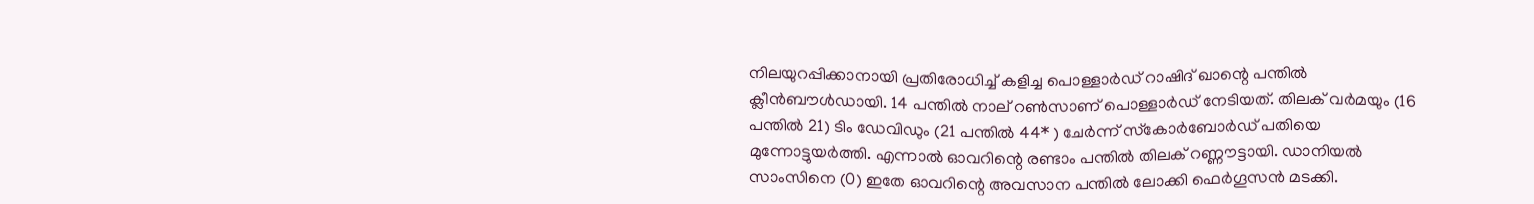നിലയുറപ്പിക്കാനായി പ്രതിരോധിച്ച് കളിച്ച പൊള്ളാര്‍ഡ് റാഷിദ് ഖാന്റെ പന്തില്‍ ക്ലീന്‍ബൗള്‍ഡായി. 14 പന്തില്‍ നാല് റണ്‍സാണ് പൊള്ളാര്‍ഡ് നേടിയത്. തിലക് വര്‍മയും (16 പന്തില്‍ 21) ടിം ഡേവിഡും (21 പന്തില്‍ 44* ) ചേര്‍ന്ന് സ്‌കോര്‍ബോര്‍ഡ് പതിയെ മുന്നോട്ടുയര്‍ത്തി. എന്നാല്‍ ഓവറിന്റെ രണ്ടാം പന്തില്‍ തിലക് റണ്ണൗട്ടായി. ഡാനിയല്‍ സാംസിനെ (0) ഇതേ ഓവറിന്റെ അവസാന പന്തില്‍ ലോക്കി ഫെര്‍ഗൂസന്‍ മടക്കി.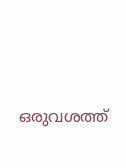ഒരുവശത്ത്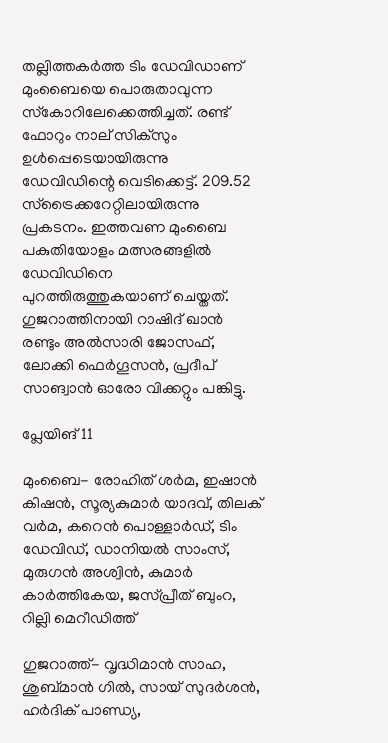തല്ലിത്തകര്‍ത്ത ടിം ഡേവിഡാണ് മുംബൈയെ പൊരുതാവുന്ന സ്‌കോറിലേക്കെത്തിച്ചത്. രണ്ട് ഫോറും നാല് സിക്സും ഉള്‍പ്പെടെയായിരുന്നു ഡേവിഡിന്റെ വെടിക്കെട്ട്. 209.52 സ്ട്രൈക്കറേറ്റിലായിരുന്നു പ്രകടനം. ഇത്തവണ മുംബൈ പകുതിയോളം മത്സരങ്ങളില്‍ ഡേവിഡിനെ പുറത്തിരുത്തുകയാണ് ചെയ്തത്. ഗുജറാത്തിനായി റാഷിദ് ഖാന്‍ രണ്ടും അല്‍സാരി ജോസഫ്, ലോക്കി ഫെര്‍ഗൂസന്‍, പ്രദീപ് സാങ്വാന്‍ ഓരോ വിക്കറ്റും പങ്കിട്ടു.

പ്ലേയിങ് 11

മുംബൈ- രോഹിത് ശര്‍മ, ഇഷാന്‍ കിഷന്‍, സൂര്യകുമാര്‍ യാദവ്, തിലക് വര്‍മ, കറെന്‍ പൊള്ളാര്‍ഡ്, ടിം ഡേവിഡ്, ഡാനിയല്‍ സാംസ്, മുരുഗന്‍ അശ്വിന്‍, കുമാര്‍ കാര്‍ത്തികേയ, ജസ്പ്രീത് ബുംറ, റില്ലി മെറീഡിത്ത്

ഗുജറാത്ത്- വൃദ്ധിമാന്‍ സാഹ, ശുബ്മാന്‍ ഗില്‍, സായ് സുദര്‍ശന്‍, ഹര്‍ദിക് പാണ്ഡ്യ,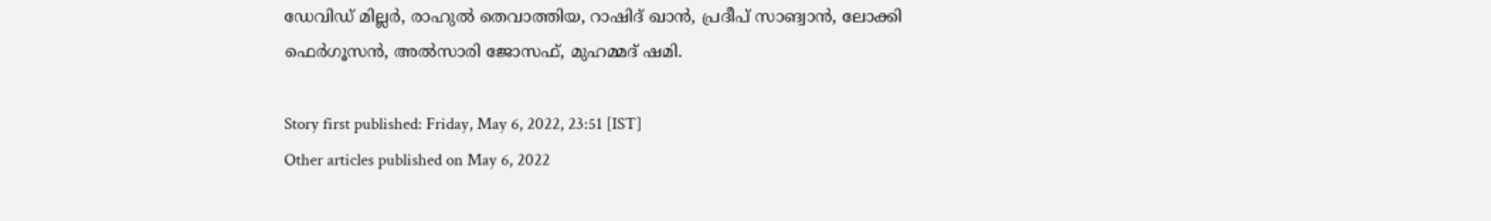ഡേവിഡ് മില്ലര്‍, രാഹുല്‍ തെവാത്തിയ, റാഷിദ് ഖാന്‍, പ്രദീപ് സാങ്വാന്‍, ലോക്കി ഫെര്‍ഗൂസന്‍, അല്‍സാരി ജോസഫ്, മുഹമ്മദ് ഷമി.

Story first published: Friday, May 6, 2022, 23:51 [IST]
Other articles published on May 6, 2022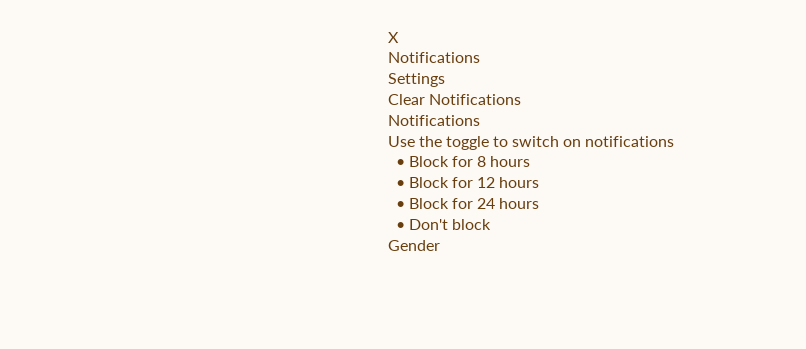X
Notifications
Settings
Clear Notifications
Notifications
Use the toggle to switch on notifications
  • Block for 8 hours
  • Block for 12 hours
  • Block for 24 hours
  • Don't block
Gender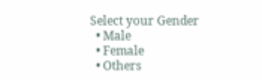Select your Gender
  • Male
  • Female
  • Others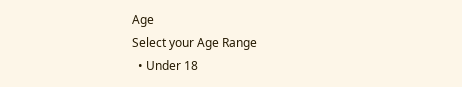Age
Select your Age Range
  • Under 18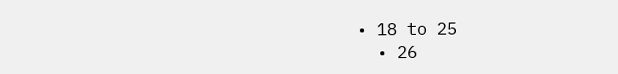• 18 to 25
  • 26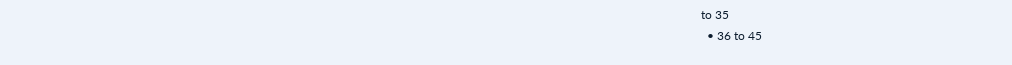to 35
  • 36 to 45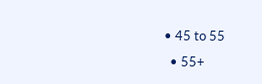• 45 to 55
  • 55+